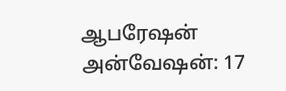ஆபரேஷன் அன்வேஷன்: 17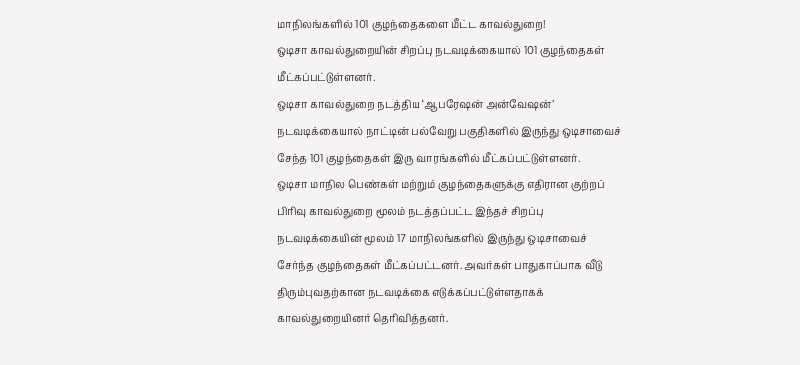மாநிலங்களில் 101 குழந்தைகளை மீட்ட காவல்துறை!
ஒடிசா காவல்துறையின் சிறப்பு நடவடிக்கையால் 101 குழந்தைகள் மீட்கப்பட்டுள்ளனர்.
ஒடிசா காவல்துறை நடத்திய ‘ஆபரேஷன் அன்வேஷன்’ நடவடிக்கையால் நாட்டின் பல்வேறு பகுதிகளில் இருந்து ஒடிசாவைச் சேந்த 101 குழந்தைகள் இரு வாரங்களில் மீட்கப்பட்டுள்ளனர்.
ஒடிசா மாநில பெண்கள் மற்றும் குழந்தைகளுக்கு எதிரான குற்றப் பிரிவு காவல்துறை மூலம் நடத்தப்பட்ட இந்தச் சிறப்பு நடவடிக்கையின் மூலம் 17 மாநிலங்களில் இருந்து ஒடிசாவைச் சேர்ந்த குழந்தைகள் மீட்கப்பட்டனர். அவர்கள் பாதுகாப்பாக வீடு திரும்புவதற்கான நடவடிக்கை எடுக்கப்பட்டுள்ளதாகக் காவல்துறையினர் தெரிவித்தனர்.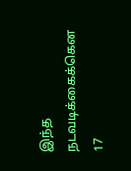இந்த நடவடிக்கைக்கென 17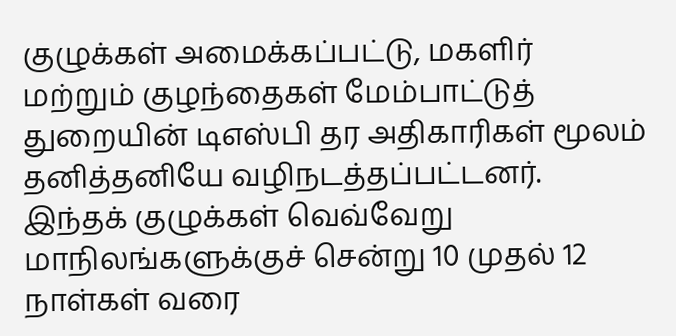குழுக்கள் அமைக்கப்பட்டு, மகளிர் மற்றும் குழந்தைகள் மேம்பாட்டுத் துறையின் டிஎஸ்பி தர அதிகாரிகள் மூலம் தனித்தனியே வழிநடத்தப்பட்டனர். இந்தக் குழுக்கள் வெவ்வேறு மாநிலங்களுக்குச் சென்று 10 முதல் 12 நாள்கள் வரை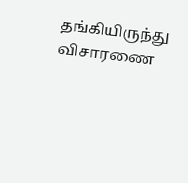தங்கியிருந்து விசாரணை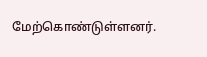மேற்கொண்டுள்ளனர்.